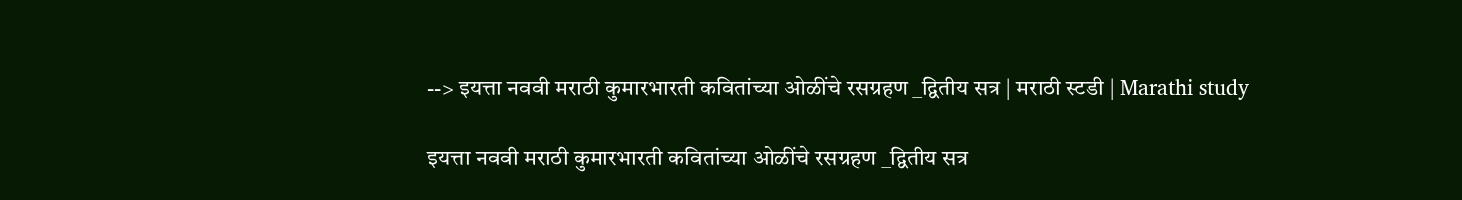--> इयत्ता नववी मराठी कुमारभारती कवितांच्या ओळींचे रसग्रहण _द्वितीय सत्र | मराठी स्टडी | Marathi study

इयत्ता नववी मराठी कुमारभारती कवितांच्या ओळींचे रसग्रहण _द्वितीय सत्र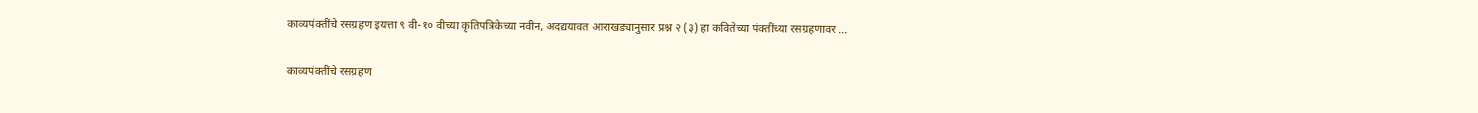काव्यपंक्तींचे रसग्रहण इयत्ता ९ वी-१० वीच्या कृतिपत्रिकेच्या नवीन, अदद्ययावत आराखड्यानुसार प्रश्न २ (३) हा कवितेच्या पंक्तींच्या रसग्रहणावर ...

काव्यपंक्तींचे रसग्रहण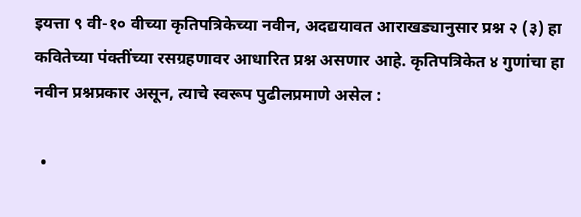इयत्ता ९ वी-१० वीच्या कृतिपत्रिकेच्या नवीन, अदद्ययावत आराखड्यानुसार प्रश्न २ (३) हा कवितेच्या पंक्तींच्या रसग्रहणावर आधारित प्रश्न असणार आहे. कृतिपत्रिकेत ४ गुणांचा हा नवीन प्रश्नप्रकार असून, त्याचे स्वरूप पुढीलप्रमाणे असेल :

  •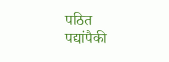पठित पद्यांपैकी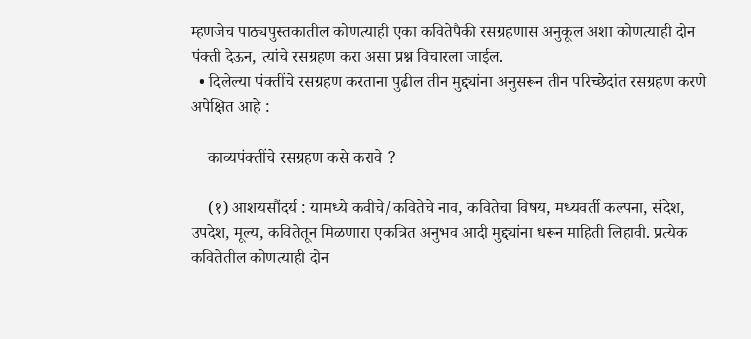म्हणजेच पाठ्यपुस्तकातील कोणत्याही एका कवितेपैकी रसग्रहणास अनुकूल अशा कोणत्याही दोन पंक्ती देऊन, त्यांचे रसग्रहण करा असा प्रश्न विचारला जाईल.
  • दिलेल्या पंक्तींचे रसग्रहण करताना पुढील तीन मुद्द्यांना अनुसरून तीन परिच्छेदांत रसग्रहण करणे अपेक्षित आहे :

    काव्यपंक्तींचे रसग्रहण कसे करावे ?

    (१) आशयसौंदर्य : यामध्ये कवीचे/कवितेचे नाव, कवितेचा विषय, मध्यवर्ती कल्पना, संदेश, उपदेश, मूल्य, कवितेतून मिळणारा एकत्रित अनुभव आदी मुद्द्यांना धरून माहिती लिहावी. प्रत्येक कवितेतील कोणत्याही दोन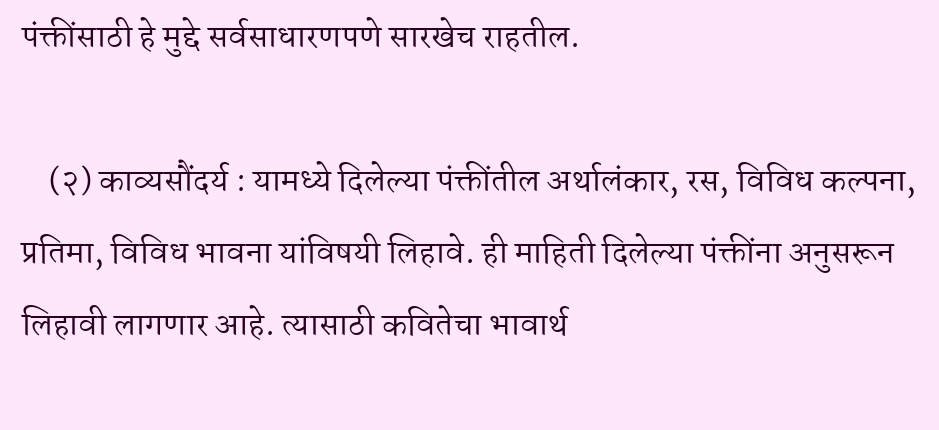पंक्तींसाठी हे मुद्दे सर्वसाधारणपणे सारखेच राहतील.

    (२) काव्यसौंदर्य : यामध्ये दिलेल्या पंक्तींतील अर्थालंकार, रस, विविध कल्पना, प्रतिमा, विविध भावना यांविषयी लिहावे. ही माहिती दिलेल्या पंक्तींना अनुसरून लिहावी लागणार आहे. त्यासाठी कवितेचा भावार्थ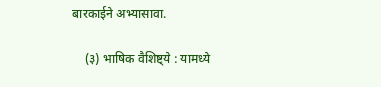बारकाईने अभ्यासावा.

    (३) भाषिक वैशिष्ट्ये : यामध्ये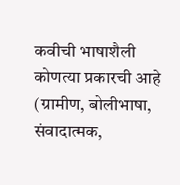कवीची भाषाशैली कोणत्या प्रकारची आहे (ग्रामीण, बोलीभाषा, संवादात्मक,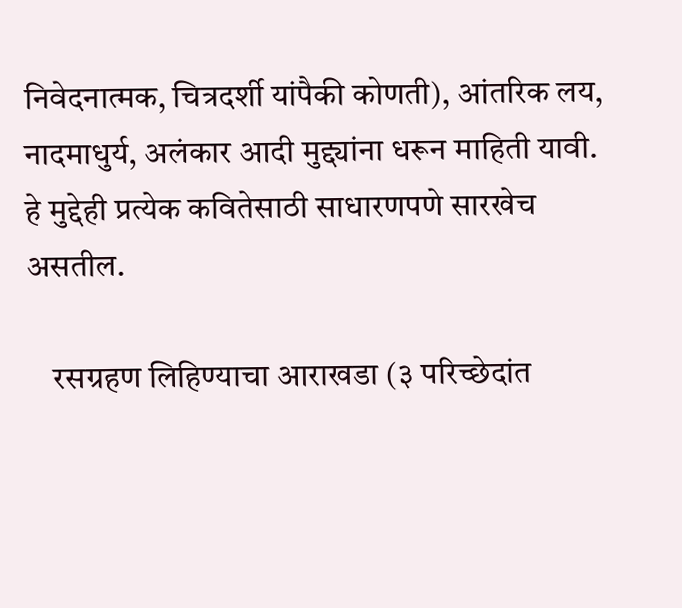निवेदनात्मक, चित्रदर्शी यांपैकी कोणती), आंतरिक लय, नादमाधुर्य, अलंकार आदी मुद्द्यांना धरून माहिती यावी. हे मुद्देही प्रत्येक कवितेसाठी साधारणपणे सारखेच असतील.

    रसग्रहण लिहिण्याचा आराखडा (३ परिच्छेदांत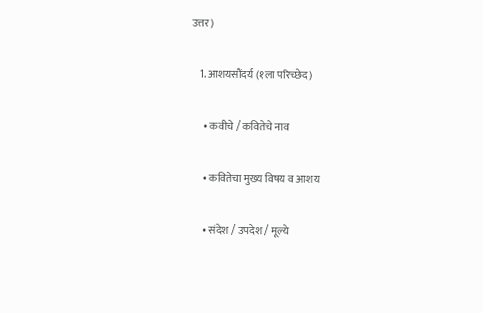उत्तर)

    1. आशयसौंदर्य (१ला परिच्छेद)

      • कवीचे / कवितेचे नाव

      • कवितेचा मुख्य विषय व आशय

      • संदेश / उपदेश / मूल्ये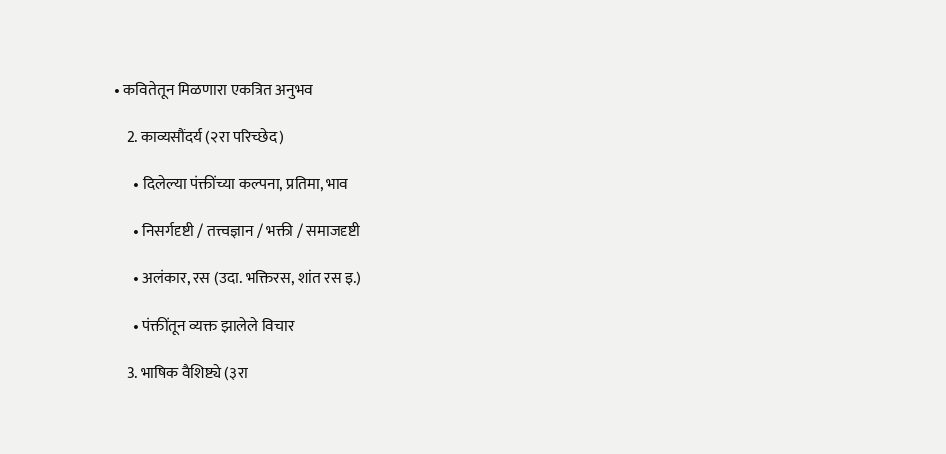• कवितेतून मिळणारा एकत्रित अनुभव

    2. काव्यसौंदर्य (२रा परिच्छेद)

      • दिलेल्या पंक्तींच्या कल्पना, प्रतिमा, भाव

      • निसर्गदृष्टी / तत्त्वज्ञान / भक्ती / समाजदृष्टी

      • अलंकार, रस (उदा. भक्तिरस, शांत रस इ.)

      • पंक्तींतून व्यक्त झालेले विचार

    3. भाषिक वैशिष्ट्ये (३रा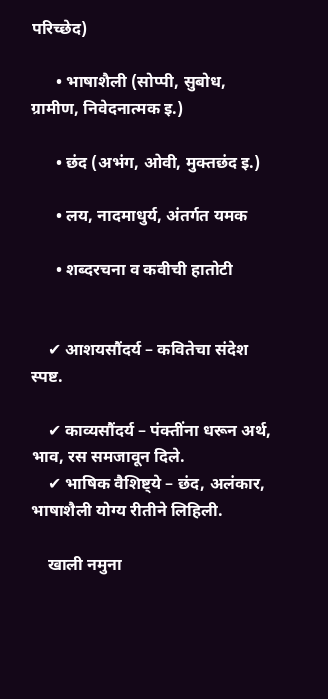परिच्छेद)

      • भाषाशैली (सोप्पी, सुबोध, ग्रामीण, निवेदनात्मक इ.)

      • छंद (अभंग, ओवी, मुक्तछंद इ.)

      • लय, नादमाधुर्य, अंतर्गत यमक

      • शब्दरचना व कवीची हातोटी


    ✔ आशयसौंदर्य – कवितेचा संदेश स्पष्ट.

    ✔ काव्यसौंदर्य – पंक्तींना धरून अर्थ, भाव, रस समजावून दिले.
    ✔ भाषिक वैशिष्ट्ये – छंद, अलंकार, भाषाशैली योग्य रीतीने लिहिली.

    खाली नमुना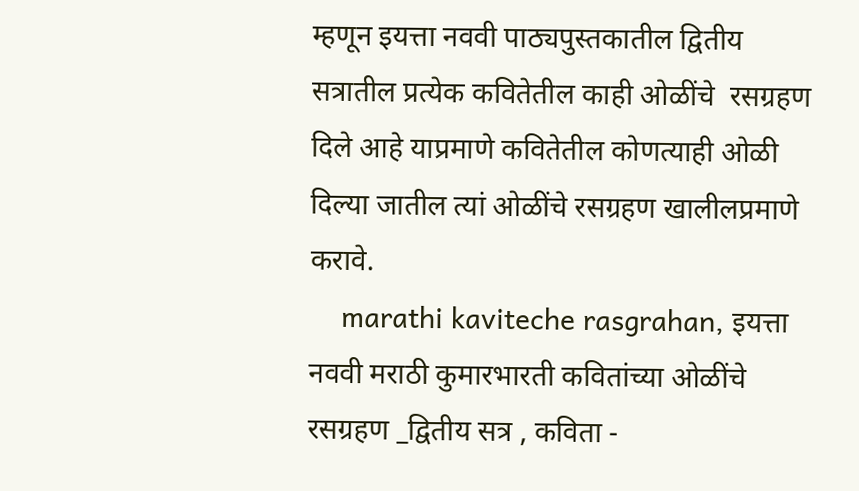म्हणून इयत्ता नववी पाठ्यपुस्तकातील द्वितीय सत्रातील प्रत्येक कवितेतील काही ओळींचे  रसग्रहण दिले आहे याप्रमाणे कवितेतील कोणत्याही ओळी दिल्या जातील त्यां ओळींचे रसग्रहण खालीलप्रमाणे करावे.
    marathi kaviteche rasgrahan, इयत्ता नववी मराठी कुमारभारती कवितांच्या ओळींचे रसग्रहण _द्वितीय सत्र , कविता -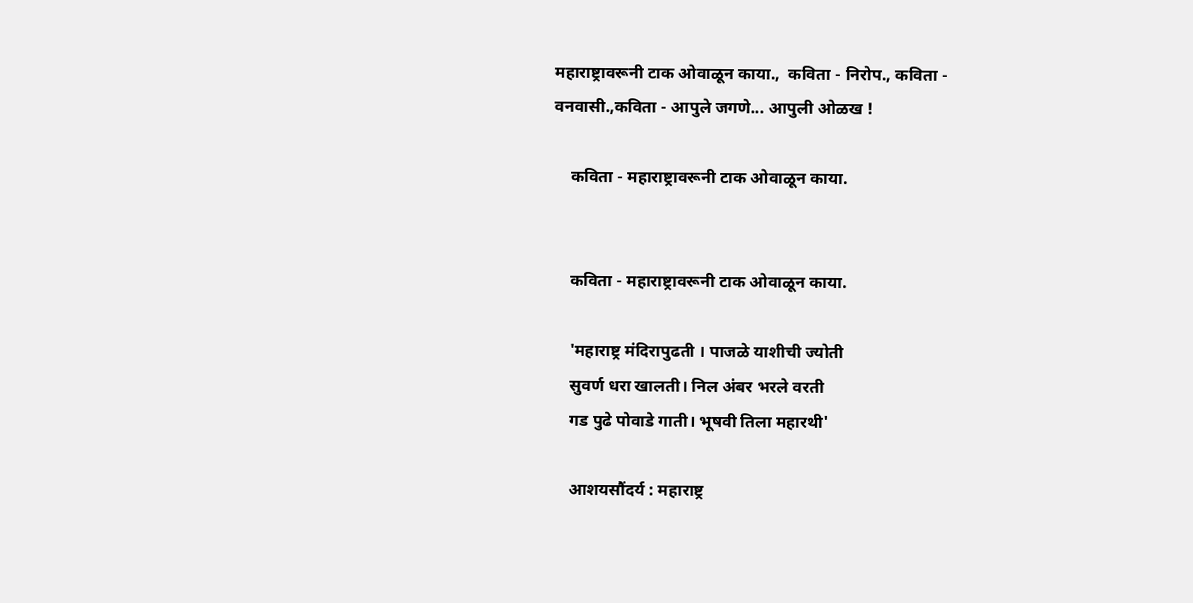महाराष्ट्रावरूनी टाक ओवाळून काया.,  कविता - निरोप., कविता - वनवासी.,कविता - आपुले जगणे... आपुली ओळख !

    कविता - महाराष्ट्रावरूनी टाक ओवाळून काया.


    कविता - महाराष्ट्रावरूनी टाक ओवाळून काया.

    'महाराष्ट्र मंदिरापुढती । पाजळे याशीची ज्योती
    सुवर्ण धरा खालती। निल अंबर भरले वरती
    गड पुढे पोवाडे गाती। भूषवी तिला महारथी'

    आशयसौंदर्य : महाराष्ट्र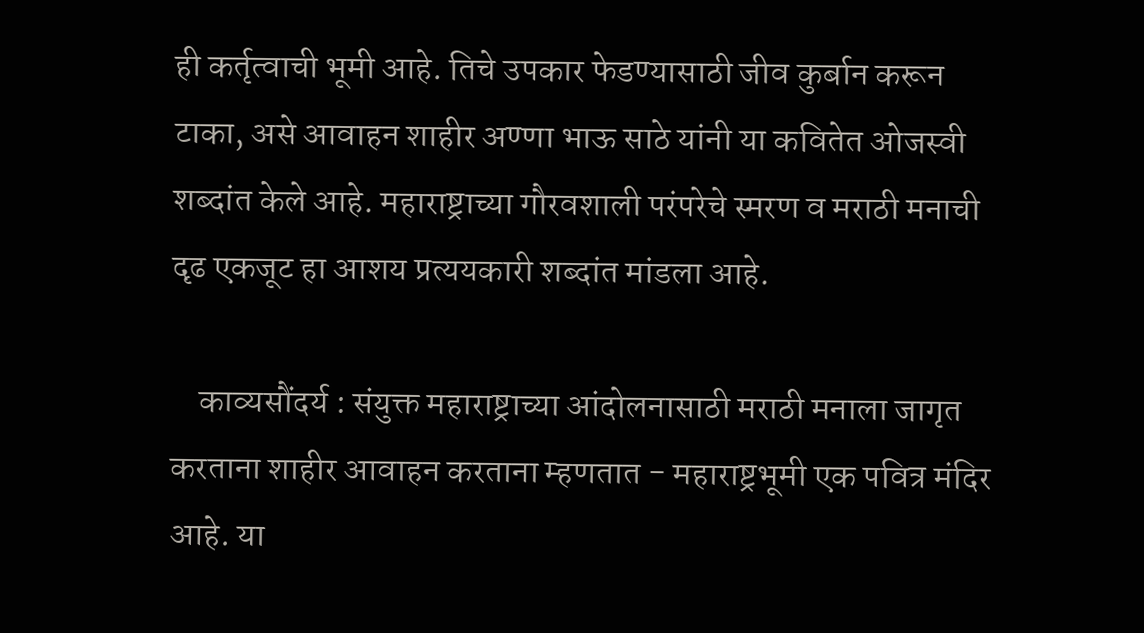ही कर्तृत्वाची भूमी आहे. तिचे उपकार फेडण्यासाठी जीव कुर्बान करून टाका, असे आवाहन शाहीर अण्णा भाऊ साठे यांनी या कवितेत ओजस्वी शब्दांत केले आहे. महाराष्ट्राच्या गौरवशाली परंपरेचे स्मरण व मराठी मनाची दृढ एकजूट हा आशय प्रत्ययकारी शब्दांत मांडला आहे.

    काव्यसौंदर्य : संयुक्त महाराष्ट्राच्या आंदोलनासाठी मराठी मनाला जागृत करताना शाहीर आवाहन करताना म्हणतात - महाराष्ट्रभूमी एक पवित्र मंदिर आहे. या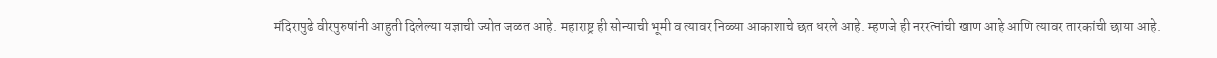मंदिरापुढे वीरपुरुषांनी आहुती दिलेल्या यज्ञाची ज्योत जळत आहे. महाराष्ट्र ही सोन्याची भूमी व त्यावर निळ्या आकाशाचे छत धरले आहे. म्हणजे ही नररत्नांची खाण आहे आणि त्यावर तारकांची छाया आहे.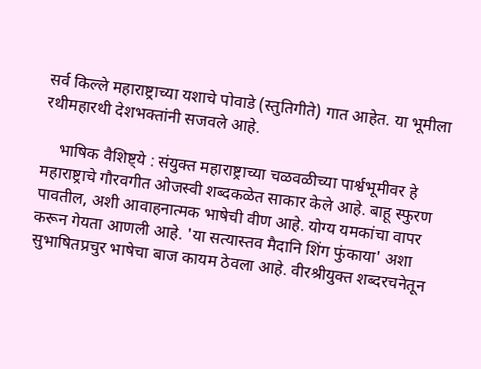सर्व किल्ले महाराष्ट्राच्या यशाचे पोवाडे (स्तुतिगीते) गात आहेत. या भूमीला रथीमहारथी देशभक्तांनी सजवले आहे.

    भाषिक वैशिष्ट्ये : संयुक्त महाराष्ट्राच्या चळवळीच्या पार्श्वभूमीवर हे महाराष्ट्राचे गौरवगीत ओजस्वी शब्दकळेत साकार केले आहे. बाहू स्फुरण पावतील, अशी आवाहनात्मक भाषेची वीण आहे. योग्य यमकांचा वापर करून गेयता आणली आहे. 'या सत्यास्तव मैदानि शिंग फुंकाया' अशा सुभाषितप्रचुर भाषेचा बाज कायम ठेवला आहे. वीरश्रीयुक्त शब्दरचनेतून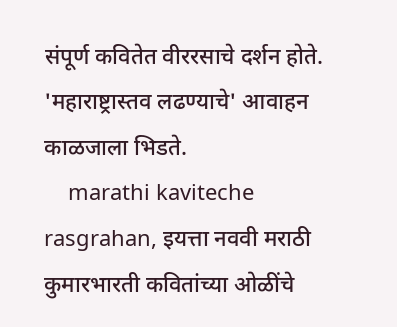संपूर्ण कवितेत वीररसाचे दर्शन होते. 'महाराष्ट्रास्तव लढण्याचे' आवाहन काळजाला भिडते.
    marathi kaviteche rasgrahan, इयत्ता नववी मराठी कुमारभारती कवितांच्या ओळींचे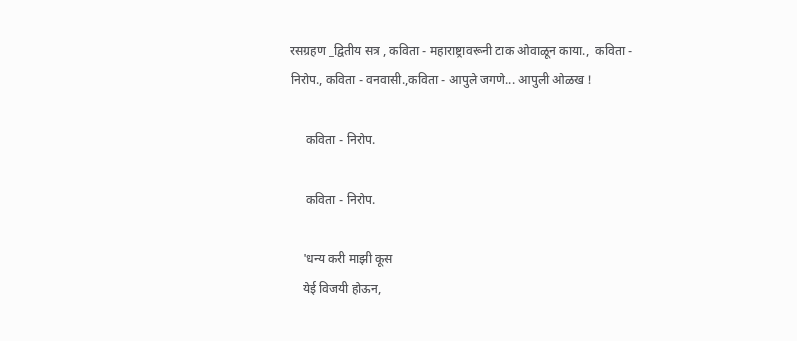रसग्रहण _द्वितीय सत्र , कविता - महाराष्ट्रावरूनी टाक ओवाळून काया.,  कविता - निरोप., कविता - वनवासी.,कविता - आपुले जगणे... आपुली ओळख !

     कविता - निरोप.

     कविता - निरोप.

    'धन्य करी माझी कूस
    येई विजयी होऊन,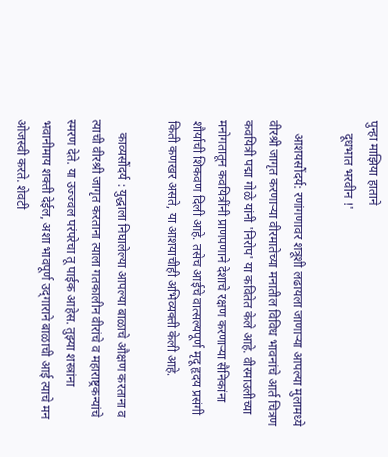पुन्हा माझिया हाताने
    दूधभात भरवीन !'

    आशयसौंदर्य: रणांगणावर शत्रूशी लढायला जाणाऱ्या आपल्या मुलामध्ये वीरश्री जागृत करणाऱ्या वीरमातेच्या मनातील विविध भावनांचे आर्त चित्रण कवयित्री प‌द्मा गोळे यांनी 'निरोप' या कवितेत केले आहे. वीरमाउलीच्या मनोगतातून कवयित्रींनी प्राणपणाने देशाचे रक्षण करणाऱ्या सैनिकांना शौर्याची शिकवण दिली आहे. तसेच आईचे वात्सल्यपूर्ण मृदू हृदय प्रसंगी किती कणखर असते, या आशयाचीही अभिव्यक्ती केली आहे.

    काव्यसौंदर्य : युद्धाला निघालेल्या आपल्या बाळाचे औक्षण करताना व त्याची वीरश्री जागृत करताना त्याला गतकालीन वीरांचे व महाराष्ट्रकन्यांचे स्मरण देते. या उज्ज्वल परंपरेचा तू पाईक आहेस. तुझ्या शस्त्रांना भवानीमाय शक्ती देईल, अशा भावपूर्ण उद्‌गाराने बाळाची आई त्याचे मन ओजस्वी करते. शेवटी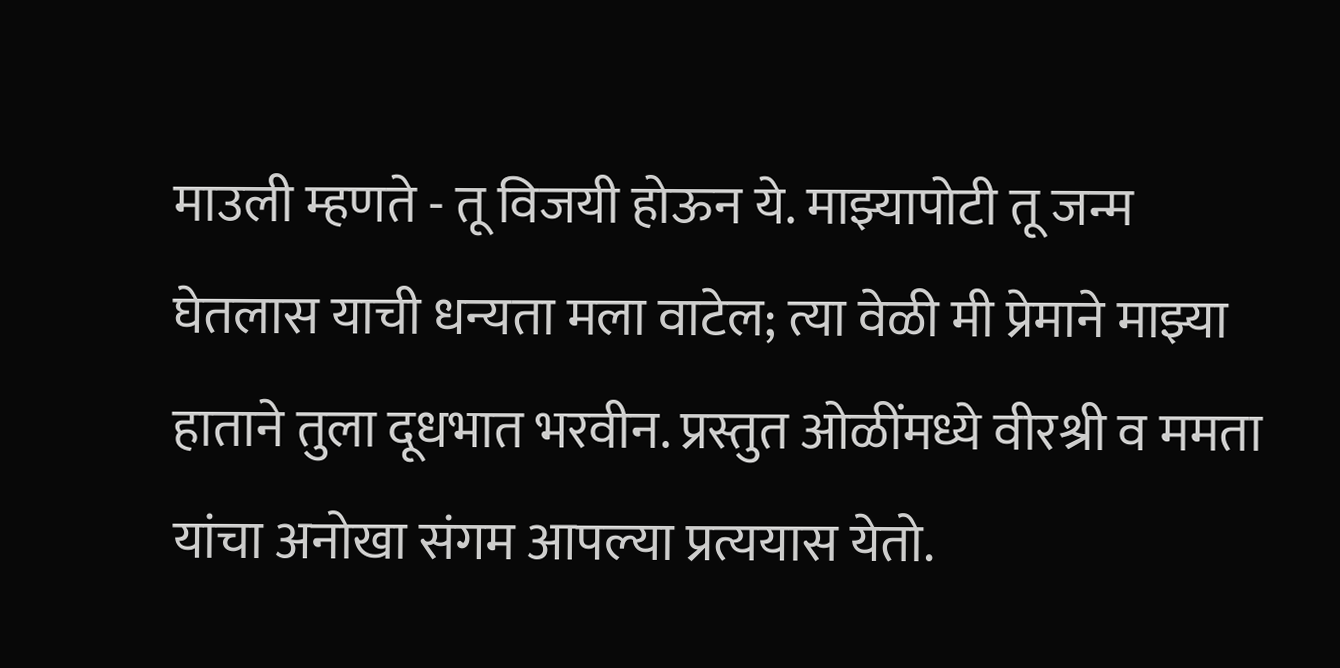माउली म्हणते - तू विजयी होऊन ये. माझ्यापोटी तू जन्म घेतलास याची धन्यता मला वाटेल; त्या वेळी मी प्रेमाने माझ्या हाताने तुला दूधभात भरवीन. प्रस्तुत ओळींमध्ये वीरश्री व ममता यांचा अनोखा संगम आपल्या प्रत्ययास येतो.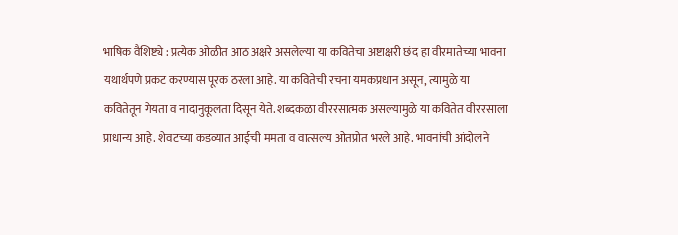भाषिक वैशिष्ट्ये : प्रत्येक ओळीत आठ अक्षरे असलेल्या या कवितेचा अष्टाक्षरी छंद हा वीरमातेच्या भावना यथार्थपणे प्रकट करण्यास पूरक ठरला आहे. या कवितेची रचना यमकप्रधान असून, त्यामुळे या कवितेतून गेयता व नादानुकूलता दिसून येते. शब्दकळा वीररसात्मक असल्यामुळे या कवितेत वीररसाला प्राधान्य आहे. शेवटच्या कडव्यात आईची ममता व वात्सल्य ओतप्रोत भरले आहे. भावनांची आंदोलने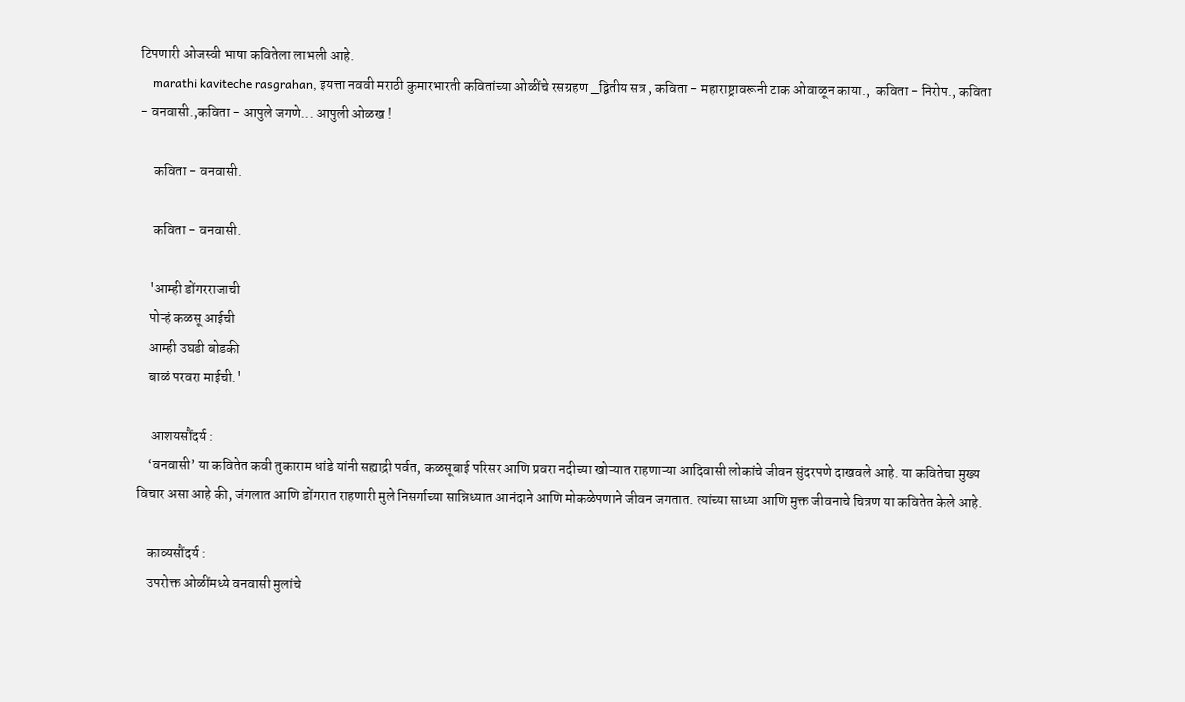टिपणारी ओजस्वी भाषा कवितेला लाभली आहे.
    marathi kaviteche rasgrahan, इयत्ता नववी मराठी कुमारभारती कवितांच्या ओळींचे रसग्रहण _द्वितीय सत्र , कविता - महाराष्ट्रावरूनी टाक ओवाळून काया.,  कविता - निरोप., कविता - वनवासी.,कविता - आपुले जगणे... आपुली ओळख !

     कविता - वनवासी.

     कविता - वनवासी.

    'आम्ही डोंगरराजाची
    पोऱ्हं कळसू आईची
    आम्ही उघडी बोडकी
    बाळं परवरा माईची.'

     आशयसौंदर्य :
    ‘वनवासी’ या कवितेत कवी तुकाराम धांडे यांनी सह्याद्री पर्वत, कळसूबाई परिसर आणि प्रवरा नदीच्या खोऱ्यात राहणाऱ्या आदिवासी लोकांचे जीवन सुंदरपणे दाखवले आहे. या कवितेचा मुख्य विचार असा आहे की, जंगलात आणि डोंगरात राहणारी मुले निसर्गाच्या सान्निध्यात आनंदाने आणि मोकळेपणाने जीवन जगतात. त्यांच्या साध्या आणि मुक्त जीवनाचे चित्रण या कवितेत केले आहे.

    काव्यसौंदर्य :
    उपरोक्त ओळींमध्ये वनवासी मुलांचे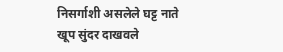निसर्गाशी असलेले घट्ट नाते खूप सुंदर दाखवले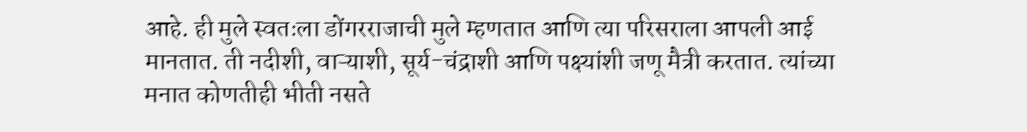आहे. ही मुले स्वतःला डोंगरराजाची मुले म्हणतात आणि त्या परिसराला आपली आई मानतात. ती नदीशी, वाऱ्याशी, सूर्य-चंद्राशी आणि पक्ष्यांशी जणू मैत्री करतात. त्यांच्या मनात कोणतीही भीती नसते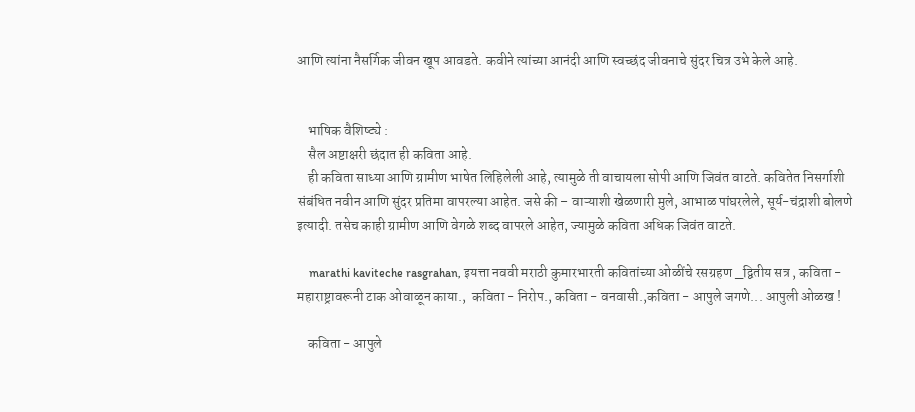आणि त्यांना नैसर्गिक जीवन खूप आवडते. कवीने त्यांच्या आनंदी आणि स्वच्छंद जीवनाचे सुंदर चित्र उभे केले आहे.


    भाषिक वैशिष्ट्ये :
    सैल अष्टाक्षरी छंदात ही कविता आहे.
    ही कविता साध्या आणि ग्रामीण भाषेत लिहिलेली आहे, त्यामुळे ती वाचायला सोपी आणि जिवंत वाटते. कवितेत निसर्गाशी संबंधित नवीन आणि सुंदर प्रतिमा वापरल्या आहेत. जसे की – वाऱ्याशी खेळणारी मुले, आभाळ पांघरलेले, सूर्य-चंद्राशी बोलणे इत्यादी. तसेच काही ग्रामीण आणि वेगळे शब्द वापरले आहेत, ज्यामुळे कविता अधिक जिवंत वाटते.

    marathi kaviteche rasgrahan, इयत्ता नववी मराठी कुमारभारती कवितांच्या ओळींचे रसग्रहण _द्वितीय सत्र , कविता - महाराष्ट्रावरूनी टाक ओवाळून काया.,  कविता - निरोप., कविता - वनवासी.,कविता - आपुले जगणे... आपुली ओळख !

    कविता - आपुले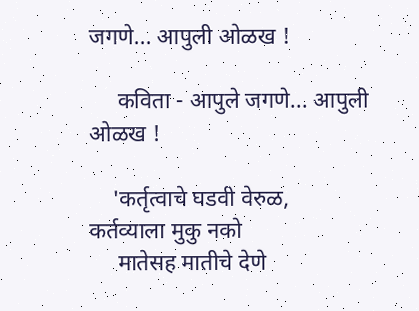जगणे... आपुली ओळख !

     कविता - आपुले जगणे... आपुली ओळख !

    'कर्तृत्वाचे घडवी वेरुळ, कर्तव्याला मुकु नको
     मातेसह मातीचे देणे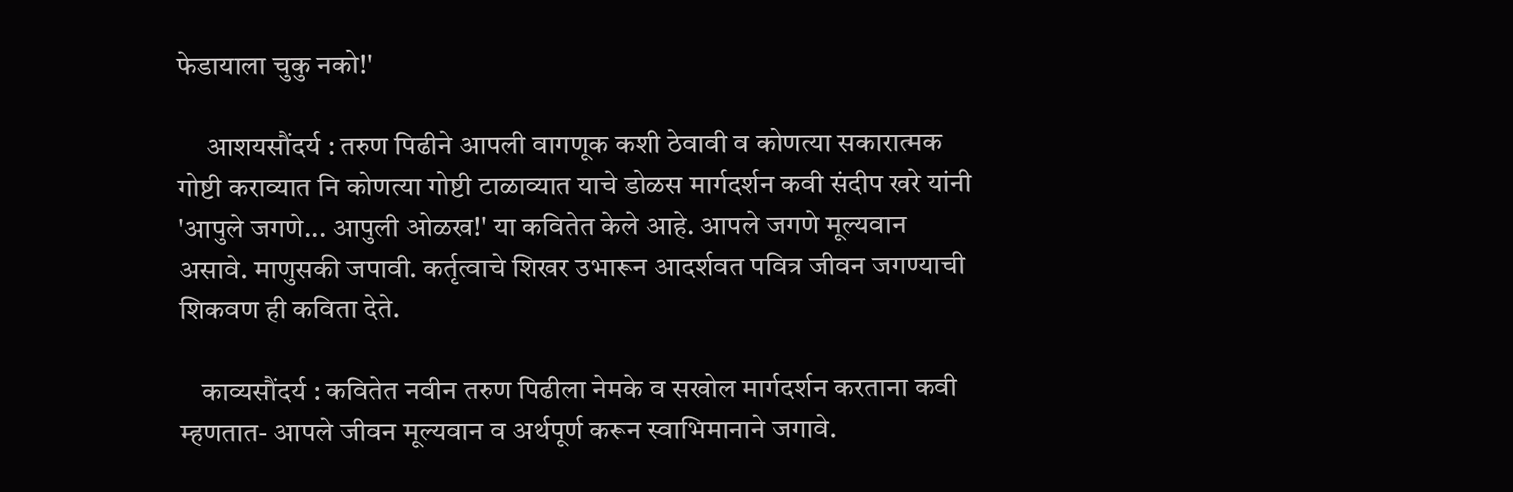फेडायाला चुकु नको!'

     आशयसौंदर्य : तरुण पिढीने आपली वागणूक कशी ठेवावी व कोणत्या सकारात्मक गोष्टी कराव्यात नि कोणत्या गोष्टी टाळाव्यात याचे डोळस मार्गदर्शन कवी संदीप खरे यांनी 'आपुले जगणे... आपुली ओळख!' या कवितेत केले आहे. आपले जगणे मूल्यवान असावे. माणुसकी जपावी. कर्तृत्वाचे शिखर उभारून आदर्शवत पवित्र जीवन जगण्याची शिकवण ही कविता देते.

    काव्यसौंदर्य : कवितेत नवीन तरुण पिढीला नेमके व सखोल मार्गदर्शन करताना कवी म्हणतात- आपले जीवन मूल्यवान व अर्थपूर्ण करून स्वाभिमानाने जगावे.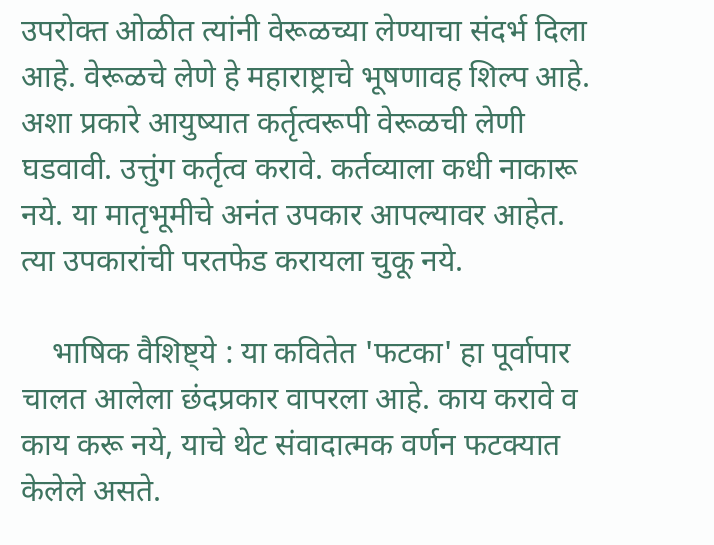उपरोक्त ओळीत त्यांनी वेरूळच्या लेण्याचा संदर्भ दिला आहे. वेरूळचे लेणे हे महाराष्ट्राचे भूषणावह शिल्प आहे. अशा प्रकारे आयुष्यात कर्तृत्वरूपी वेरूळची लेणी घडवावी. उत्तुंग कर्तृत्व करावे. कर्तव्याला कधी नाकारू नये. या मातृभूमीचे अनंत उपकार आपल्यावर आहेत. त्या उपकारांची परतफेड करायला चुकू नये.

    भाषिक वैशिष्ट्ये : या कवितेत 'फटका' हा पूर्वापार चालत आलेला छंदप्रकार वापरला आहे. काय करावे व काय करू नये, याचे थेट संवादात्मक वर्णन फटक्यात केलेले असते.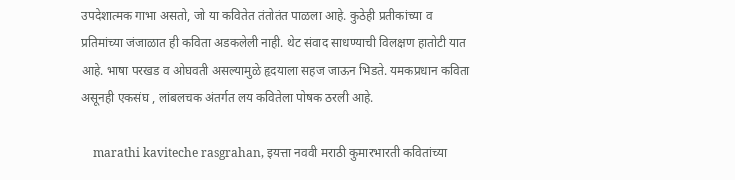उपदेशात्मक गाभा असतो, जो या कवितेत तंतोतंत पाळला आहे. कुठेही प्रतीकांच्या व प्रतिमांच्या जंजाळात ही कविता अडकलेली नाही. थेट संवाद साधण्याची विलक्षण हातोटी यात आहे. भाषा परखड व ओघवती असल्यामुळे हृदयाला सहज जाऊन भिडते. यमकप्रधान कविता असूनही एकसंघ , लांबलचक अंतर्गत लय कवितेला पोषक ठरली आहे.

    marathi kaviteche rasgrahan, इयत्ता नववी मराठी कुमारभारती कवितांच्या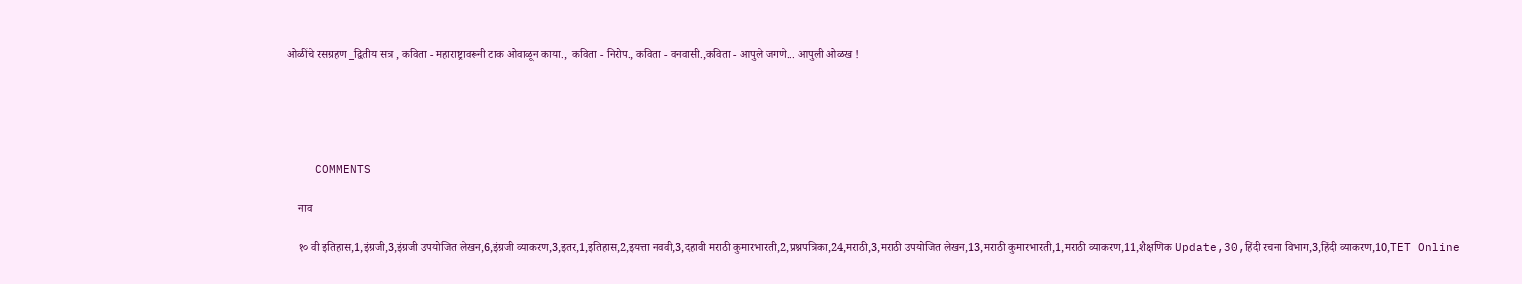ओळींचे रसग्रहण _द्वितीय सत्र , कविता - महाराष्ट्रावरूनी टाक ओवाळून काया.,  कविता - निरोप., कविता - वनवासी.,कविता - आपुले जगणे... आपुली ओळख !





    COMMENTS

    नाव

    १० वी इतिहास,1,इंग्रजी,3,इंग्रजी उपयोजित लेखन,6,इंग्रजी व्याकरण,3,इतर,1,इतिहास,2,इयत्ता नववी,3,दहावी मराठी कुमारभारती,2,प्रश्नपत्रिका,24,मराठी,3,मराठी उपयोजित लेखन,13,मराठी कुमारभारती,1,मराठी व्याकरण,11,शैक्षणिक Update,30,हिंदी रचना विभाग,3,हिंदी व्याकरण,10,TET Online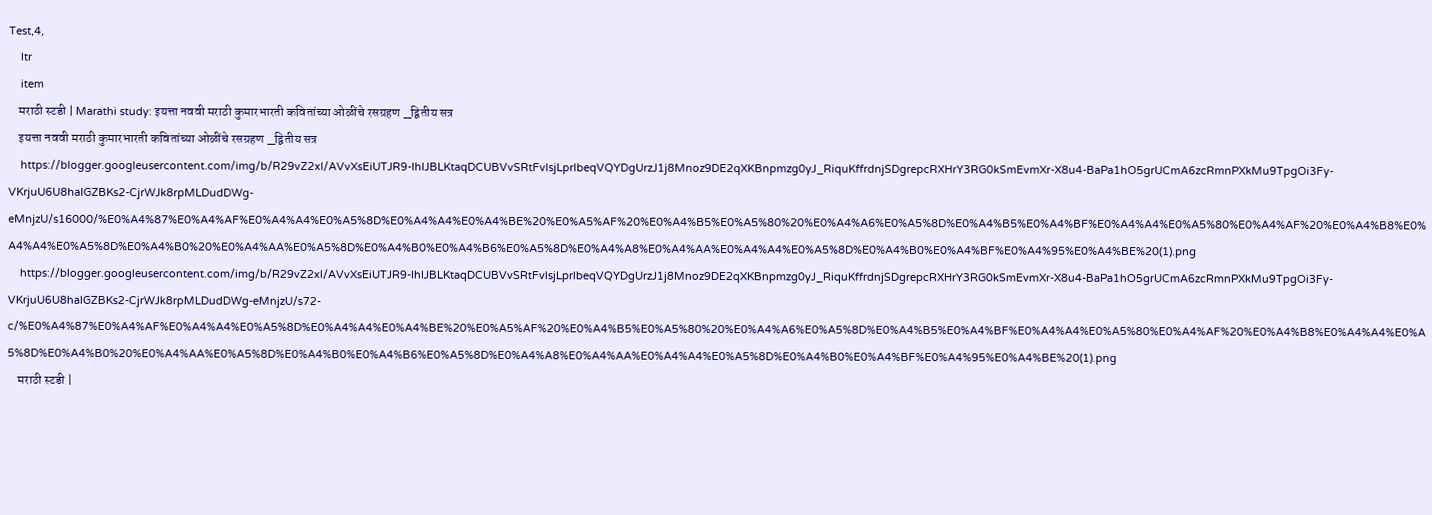Test,4,
    ltr
    item
    मराठी स्टडी | Marathi study: इयत्ता नववी मराठी कुमारभारती कवितांच्या ओळींचे रसग्रहण _द्वितीय सत्र
    इयत्ता नववी मराठी कुमारभारती कवितांच्या ओळींचे रसग्रहण _द्वितीय सत्र
    https://blogger.googleusercontent.com/img/b/R29vZ2xl/AVvXsEiUTJR9-IhIJBLKtaqDCUBVvSRtFvlsjLprlbeqVQYDgUrzJ1j8Mnoz9DE2qXKBnpmzg0yJ_RiquKffrdnjSDgrepcRXHrY3RG0kSmEvmXr-X8u4-BaPa1hO5grUCmA6zcRmnPXkMu9TpgOi3Fy-VKrjuU6U8haIGZBKs2-CjrWJk8rpMLDudDWg-eMnjzU/s16000/%E0%A4%87%E0%A4%AF%E0%A4%A4%E0%A5%8D%E0%A4%A4%E0%A4%BE%20%E0%A5%AF%20%E0%A4%B5%E0%A5%80%20%E0%A4%A6%E0%A5%8D%E0%A4%B5%E0%A4%BF%E0%A4%A4%E0%A5%80%E0%A4%AF%20%E0%A4%B8%E0%A4%A4%E0%A5%8D%E0%A4%B0%20%E0%A4%AA%E0%A5%8D%E0%A4%B0%E0%A4%B6%E0%A5%8D%E0%A4%A8%E0%A4%AA%E0%A4%A4%E0%A5%8D%E0%A4%B0%E0%A4%BF%E0%A4%95%E0%A4%BE%20(1).png
    https://blogger.googleusercontent.com/img/b/R29vZ2xl/AVvXsEiUTJR9-IhIJBLKtaqDCUBVvSRtFvlsjLprlbeqVQYDgUrzJ1j8Mnoz9DE2qXKBnpmzg0yJ_RiquKffrdnjSDgrepcRXHrY3RG0kSmEvmXr-X8u4-BaPa1hO5grUCmA6zcRmnPXkMu9TpgOi3Fy-VKrjuU6U8haIGZBKs2-CjrWJk8rpMLDudDWg-eMnjzU/s72-c/%E0%A4%87%E0%A4%AF%E0%A4%A4%E0%A5%8D%E0%A4%A4%E0%A4%BE%20%E0%A5%AF%20%E0%A4%B5%E0%A5%80%20%E0%A4%A6%E0%A5%8D%E0%A4%B5%E0%A4%BF%E0%A4%A4%E0%A5%80%E0%A4%AF%20%E0%A4%B8%E0%A4%A4%E0%A5%8D%E0%A4%B0%20%E0%A4%AA%E0%A5%8D%E0%A4%B0%E0%A4%B6%E0%A5%8D%E0%A4%A8%E0%A4%AA%E0%A4%A4%E0%A5%8D%E0%A4%B0%E0%A4%BF%E0%A4%95%E0%A4%BE%20(1).png
    मराठी स्टडी |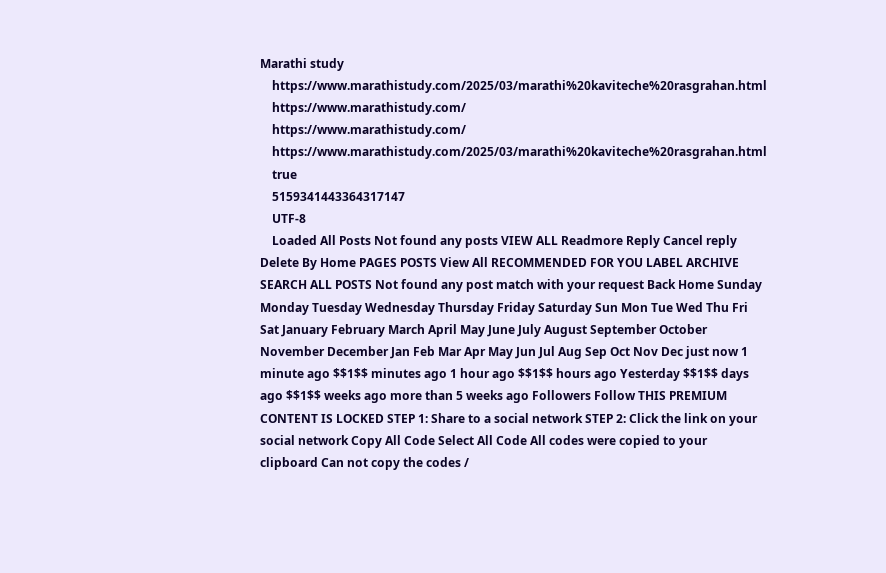Marathi study
    https://www.marathistudy.com/2025/03/marathi%20kaviteche%20rasgrahan.html
    https://www.marathistudy.com/
    https://www.marathistudy.com/
    https://www.marathistudy.com/2025/03/marathi%20kaviteche%20rasgrahan.html
    true
    5159341443364317147
    UTF-8
    Loaded All Posts Not found any posts VIEW ALL Readmore Reply Cancel reply Delete By Home PAGES POSTS View All RECOMMENDED FOR YOU LABEL ARCHIVE SEARCH ALL POSTS Not found any post match with your request Back Home Sunday Monday Tuesday Wednesday Thursday Friday Saturday Sun Mon Tue Wed Thu Fri Sat January February March April May June July August September October November December Jan Feb Mar Apr May Jun Jul Aug Sep Oct Nov Dec just now 1 minute ago $$1$$ minutes ago 1 hour ago $$1$$ hours ago Yesterday $$1$$ days ago $$1$$ weeks ago more than 5 weeks ago Followers Follow THIS PREMIUM CONTENT IS LOCKED STEP 1: Share to a social network STEP 2: Click the link on your social network Copy All Code Select All Code All codes were copied to your clipboard Can not copy the codes /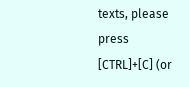texts, please press [CTRL]+[C] (or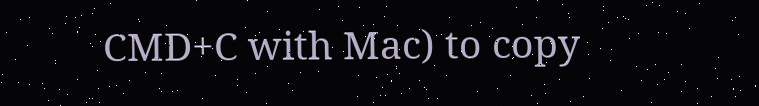CMD+C with Mac) to copy